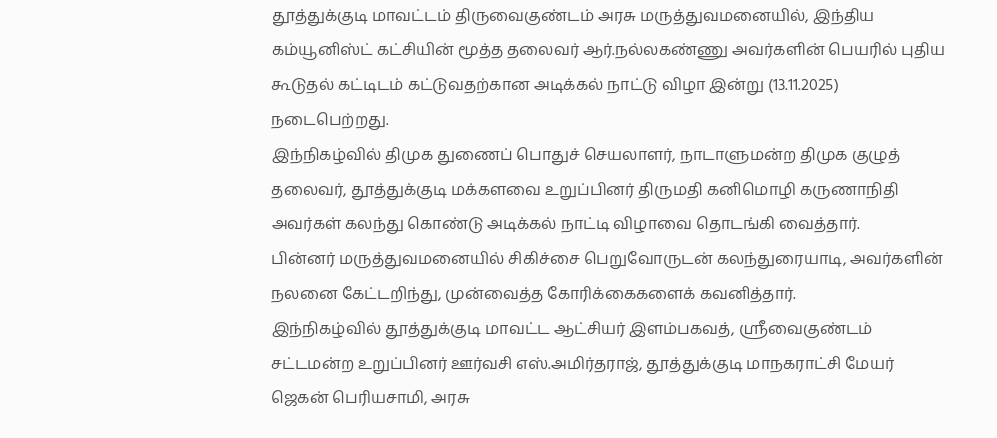தூத்துக்குடி மாவட்டம் திருவைகுண்டம் அரசு மருத்துவமனையில், இந்திய கம்யூனிஸ்ட் கட்சியின் மூத்த தலைவர் ஆர்.நல்லகண்ணு அவர்களின் பெயரில் புதிய கூடுதல் கட்டிடம் கட்டுவதற்கான அடிக்கல் நாட்டு விழா இன்று (13.11.2025) நடைபெற்றது.
இந்நிகழ்வில் திமுக துணைப் பொதுச் செயலாளர், நாடாளுமன்ற திமுக குழுத் தலைவர், தூத்துக்குடி மக்களவை உறுப்பினர் திருமதி கனிமொழி கருணாநிதி அவர்கள் கலந்து கொண்டு அடிக்கல் நாட்டி விழாவை தொடங்கி வைத்தார்.
பின்னர் மருத்துவமனையில் சிகிச்சை பெறுவோருடன் கலந்துரையாடி, அவர்களின் நலனை கேட்டறிந்து, முன்வைத்த கோரிக்கைகளைக் கவனித்தார்.
இந்நிகழ்வில் தூத்துக்குடி மாவட்ட ஆட்சியர் இளம்பகவத், ஸ்ரீவைகுண்டம் சட்டமன்ற உறுப்பினர் ஊர்வசி எஸ்.அமிர்தராஜ், தூத்துக்குடி மாநகராட்சி மேயர் ஜெகன் பெரியசாமி, அரசு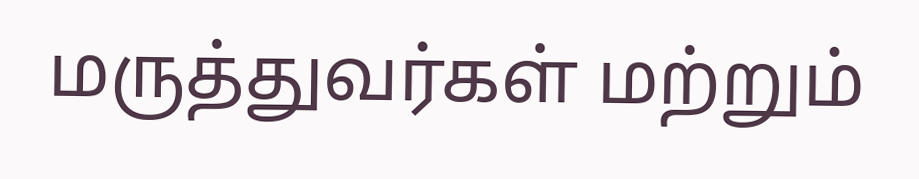மருத்துவர்கள் மற்றும்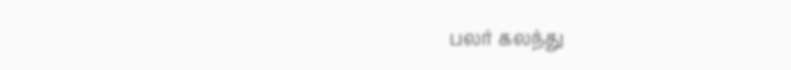பலர் கலந்து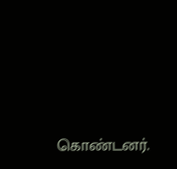கொண்டனர்.